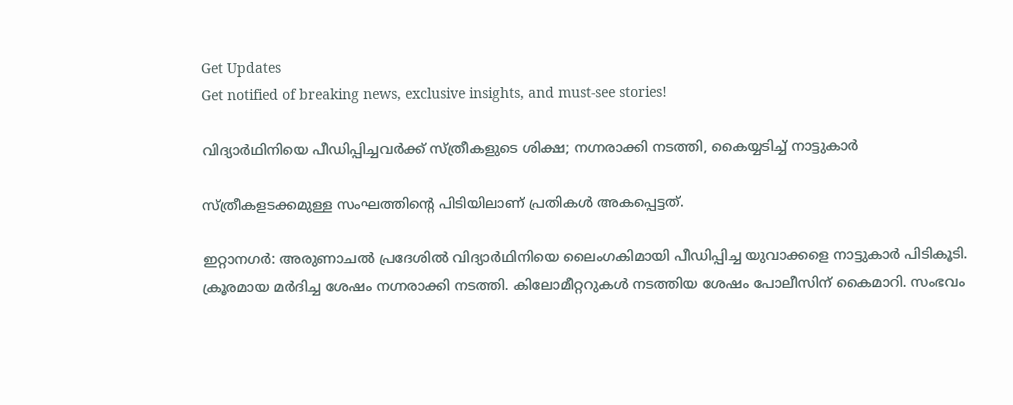Get Updates
Get notified of breaking news, exclusive insights, and must-see stories!

വിദ്യാര്‍ഥിനിയെ പീഡിപ്പിച്ചവര്‍ക്ക് സ്ത്രീകളുടെ ശിക്ഷ; നഗ്നരാക്കി നടത്തി, കൈയ്യടിച്ച് നാട്ടുകാര്‍

സ്ത്രീകളടക്കമുള്ള സംഘത്തിന്റെ പിടിയിലാണ് പ്രതികള്‍ അകപ്പെട്ടത്.

ഇറ്റാനഗര്‍: അരുണാചല്‍ പ്രദേശില്‍ വിദ്യാര്‍ഥിനിയെ ലൈംഗകിമായി പീഡിപ്പിച്ച യുവാക്കളെ നാട്ടുകാര്‍ പിടികൂടി. ക്രൂരമായ മര്‍ദിച്ച ശേഷം നഗ്നരാക്കി നടത്തി. കിലോമീറ്ററുകള്‍ നടത്തിയ ശേഷം പോലീസിന് കൈമാറി. സംഭവം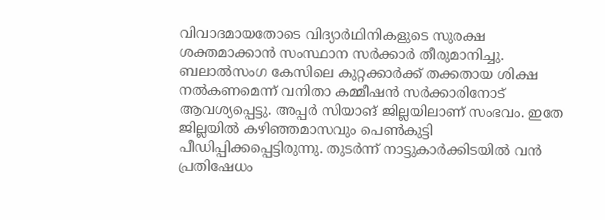വിവാദമായതോടെ വിദ്യാര്‍ഥിനികളുടെ സുരക്ഷ ശക്തമാക്കാന്‍ സംസ്ഥാന സര്‍ക്കാര്‍ തീരുമാനിച്ചു.
ബലാല്‍സംഗ കേസിലെ കുറ്റക്കാര്‍ക്ക് തക്കതായ ശിക്ഷ നല്‍കണമെന്ന് വനിതാ കമ്മീഷന്‍ സര്‍ക്കാരിനോട് ആവശ്യപ്പെട്ടു. അപ്പര്‍ സിയാങ് ജില്ലയിലാണ് സംഭവം. ഇതേ ജില്ലയില്‍ കഴിഞ്ഞമാസവും പെണ്‍കുട്ടി പീഡിപ്പിക്കപ്പെട്ടിരുന്നു. തുടര്‍ന്ന് നാട്ടുകാര്‍ക്കിടയില്‍ വന്‍ പ്രതിഷേധം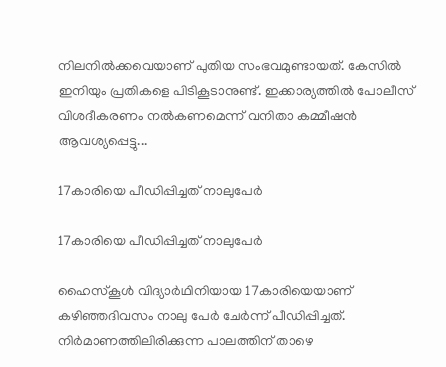നിലനില്‍ക്കവെയാണ് പുതിയ സംഭവമുണ്ടായത്. കേസില്‍ ഇനിയും പ്രതികളെ പിടികൂടാനുണ്ട്. ഇക്കാര്യത്തില്‍ പോലീസ് വിശദീകരണം നല്‍കണമെന്ന് വനിതാ കമ്മീഷന്‍ ആവശ്യപ്പെട്ടു...

17കാരിയെ പീഡിപ്പിച്ചത് നാലുപേര്‍

17കാരിയെ പീഡിപ്പിച്ചത് നാലുപേര്‍

ഹൈസ്‌കൂള്‍ വിദ്യാര്‍ഥിനിയായ 17കാരിയെയാണ് കഴിഞ്ഞദിവസം നാലു പേര്‍ ചേര്‍ന്ന് പീഡിപ്പിച്ചത്. നിര്‍മാണത്തിലിരിക്കുന്ന പാലത്തിന് താഴെ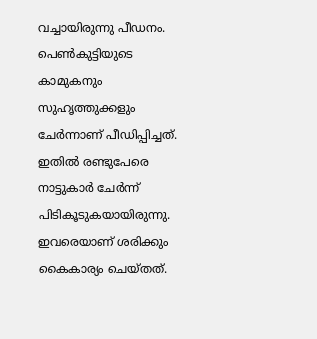വച്ചായിരുന്നു പീഡനം. പെണ്‍കുട്ടിയുടെ കാമുകനും സുഹൃത്തുക്കളും ചേര്‍ന്നാണ് പീഡിപ്പിച്ചത്. ഇതില്‍ രണ്ടുപേരെ നാട്ടുകാര്‍ ചേര്‍ന്ന് പിടികൂടുകയായിരുന്നു. ഇവരെയാണ് ശരിക്കും കൈകാര്യം ചെയ്തത്.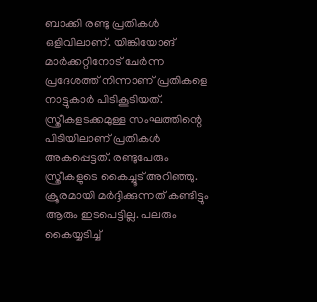ബാക്കി രണ്ടു പ്രതികള്‍ ഒളിവിലാണ്. യിങ്കിയോങ് മാര്‍ക്കറ്റിനോട് ചേര്‍ന്ന പ്രദേശത്ത് നിന്നാണ് പ്രതികളെ നാട്ടുകാര്‍ പിടികൂടിയത്. സ്ത്രീകളടക്കമുള്ള സംഘത്തിന്റെ പിടിയിലാണ് പ്രതികള്‍ അകപ്പെട്ടത്. രണ്ടുപേരും സ്ത്രീകളുടെ കൈച്ചൂട് അറിഞ്ഞു. ക്രൂരമായി മര്‍ദ്ദിക്കുന്നത് കണ്ടിട്ടും ആരും ഇടപെട്ടില്ല. പലരും കൈയ്യടിച്ച്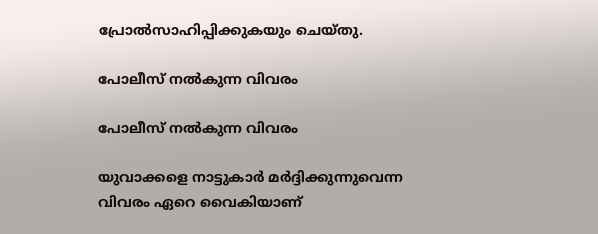പ്രോല്‍സാഹിപ്പിക്കുകയും ചെയ്തു.

പോലീസ് നല്‍കുന്ന വിവരം

പോലീസ് നല്‍കുന്ന വിവരം

യുവാക്കളെ നാട്ടുകാര്‍ മര്‍ദ്ദിക്കുന്നുവെന്ന വിവരം ഏറെ വൈകിയാണ്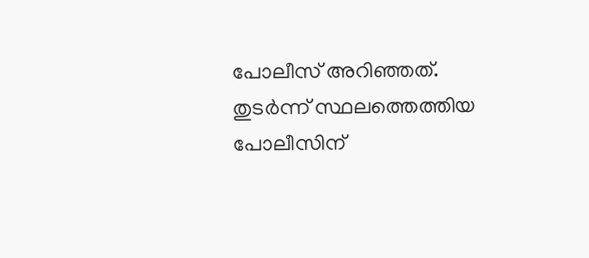പോലീസ് അറിഞ്ഞത്. തുടര്‍ന്ന് സ്ഥലത്തെത്തിയ പോലീസിന്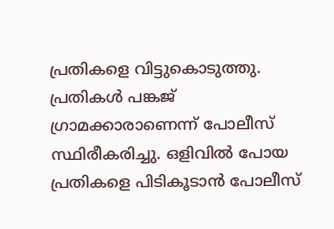പ്രതികളെ വിട്ടുകൊടുത്തു. പ്രതികള്‍ പങ്കജ് ഗ്രാമക്കാരാണെന്ന് പോലീസ് സ്ഥിരീകരിച്ചു. ഒളിവില്‍ പോയ പ്രതികളെ പിടികൂടാന്‍ പോലീസ്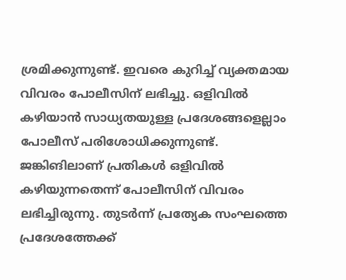ശ്രമിക്കുന്നുണ്ട്. ഇവരെ കുറിച്ച് വ്യക്തമായ വിവരം പോലീസിന് ലഭിച്ചു. ഒളിവില്‍ കഴിയാന്‍ സാധ്യതയുള്ള പ്രദേശങ്ങളെല്ലാം പോലീസ് പരിശോധിക്കുന്നുണ്ട്. ജങ്കിങിലാണ് പ്രതികള്‍ ഒളിവില്‍ കഴിയുന്നതെന്ന് പോലീസിന് വിവരം ലഭിച്ചിരുന്നു. തുടര്‍ന്ന് പ്രത്യേക സംഘത്തെ പ്രദേശത്തേക്ക്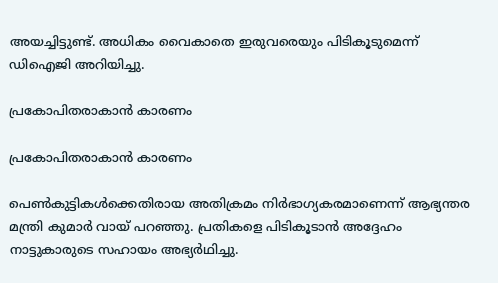അയച്ചിട്ടുണ്ട്. അധികം വൈകാതെ ഇരുവരെയും പിടികൂടുമെന്ന് ഡിഐജി അറിയിച്ചു.

പ്രകോപിതരാകാന്‍ കാരണം

പ്രകോപിതരാകാന്‍ കാരണം

പെണ്‍കുട്ടികള്‍ക്കെതിരായ അതിക്രമം നിര്‍ഭാഗ്യകരമാണെന്ന് ആഭ്യന്തര മന്ത്രി കുമാര്‍ വായ് പറഞ്ഞു. പ്രതികളെ പിടികൂടാന്‍ അദ്ദേഹം നാട്ടുകാരുടെ സഹായം അഭ്യര്‍ഥിച്ചു.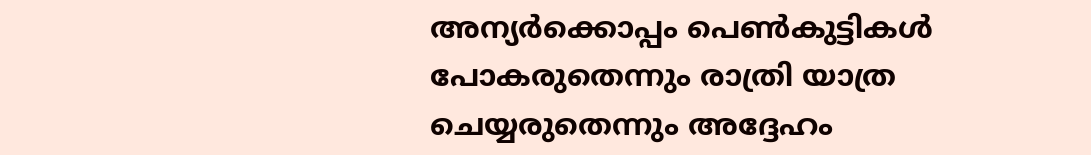അന്യര്‍ക്കൊപ്പം പെണ്‍കുട്ടികള്‍ പോകരുതെന്നും രാത്രി യാത്ര ചെയ്യരുതെന്നും അദ്ദേഹം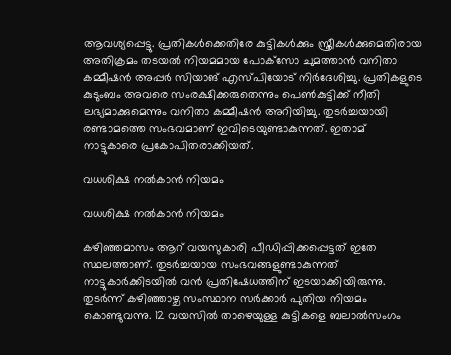ആവശ്യപ്പെട്ടു. പ്രതികള്‍ക്കെതിരേ കുട്ടികള്‍ക്കും സ്ത്രീകള്‍ക്കുമെതിരായ അതിക്രമം തടയല്‍ നിയമമായ പോക്‌സോ ചുമത്താന്‍ വനിതാ കമ്മീഷന്‍ അപ്പര്‍ സിയാങ് എസ്പിയോട് നിര്‍ദേശിച്ചു. പ്രതികളുടെ കുടുംബം അവരെ സംരക്ഷിക്കരുതെന്നും പെണ്‍കുട്ടിക്ക് നീതി ലഭ്യമാക്കുമെന്നും വനിതാ കമ്മീഷന്‍ അറിയിച്ചു. തുടര്‍ച്ചയായി രണ്ടാമത്തെ സംഭവമാണ് ഇവിടെയുണ്ടാകുന്നത്. ഇതാമ് നാട്ടുകാരെ പ്രകോപിതരാക്കിയത്.

വധശിക്ഷ നല്‍കാന്‍ നിയമം

വധശിക്ഷ നല്‍കാന്‍ നിയമം

കഴിഞ്ഞമാസം ആറ് വയസുകാരി പീഡിപ്പിക്കപ്പെട്ടത് ഇതേ സ്ഥലത്താണ്. തുടര്‍ച്ചയായ സംഭവങ്ങളുണ്ടാകുന്നത് നാട്ടുകാര്‍ക്കിടയില്‍ വന്‍ പ്രതിഷേധത്തിന് ഇടയാക്കിയിരുന്നു. തുടര്‍ന്ന് കഴിഞ്ഞാഴ്ച സംസ്ഥാന സര്‍ക്കാര്‍ പുതിയ നിയമം കൊണ്ടുവന്നു. 12 വയസില്‍ താഴെയുള്ള കുട്ടികളെ ബലാല്‍സംഗം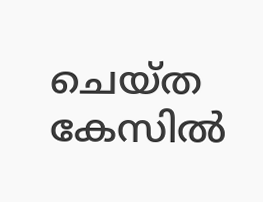ചെയ്ത കേസില്‍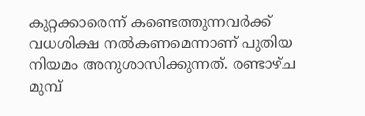കുറ്റക്കാരെന്ന് കണ്ടെത്തുന്നവര്‍ക്ക് വധശിക്ഷ നല്‍കണമെന്നാണ് പുതിയ നിയമം അനുശാസിക്കുന്നത്. രണ്ടാഴ്ച മുമ്പ്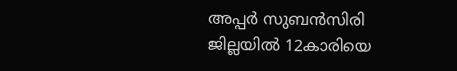അപ്പര്‍ സുബന്‍സിരി ജില്ലയില്‍ 12കാരിയെ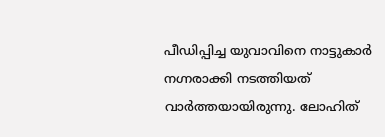പീഡിപ്പിച്ച യുവാവിനെ നാട്ടുകാര്‍ നഗ്നരാക്കി നടത്തിയത് വാര്‍ത്തയായിരുന്നു. ലോഹിത്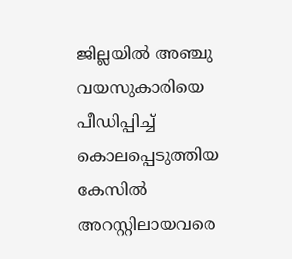ജില്ലയില്‍ അഞ്ചു വയസുകാരിയെ പീഡിപ്പിച്ച് കൊലപ്പെടുത്തിയ കേസില്‍ അറസ്റ്റിലായവരെ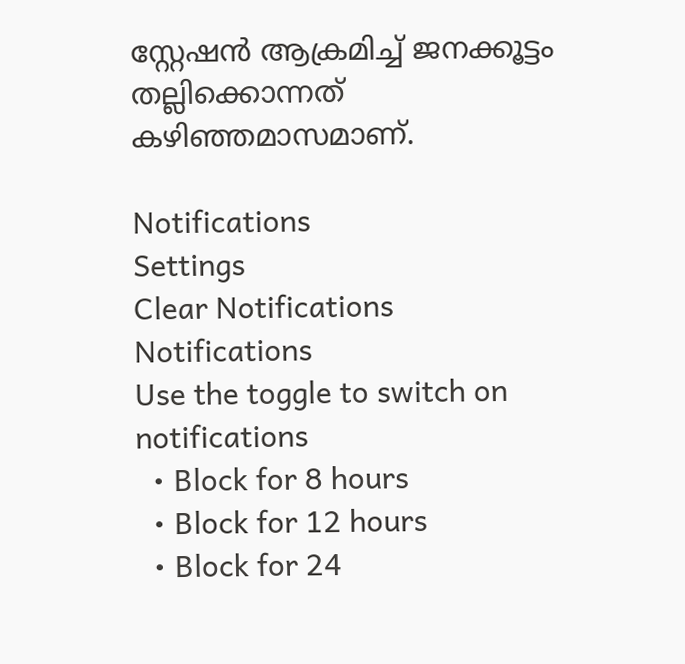സ്റ്റേഷന്‍ ആക്രമിച്ച് ജനക്കൂട്ടം തല്ലിക്കൊന്നത് കഴിഞ്ഞമാസമാണ്.

Notifications
Settings
Clear Notifications
Notifications
Use the toggle to switch on notifications
  • Block for 8 hours
  • Block for 12 hours
  • Block for 24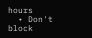hours
  • Don't block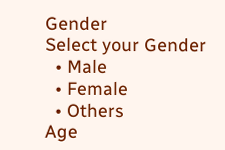Gender
Select your Gender
  • Male
  • Female
  • Others
Age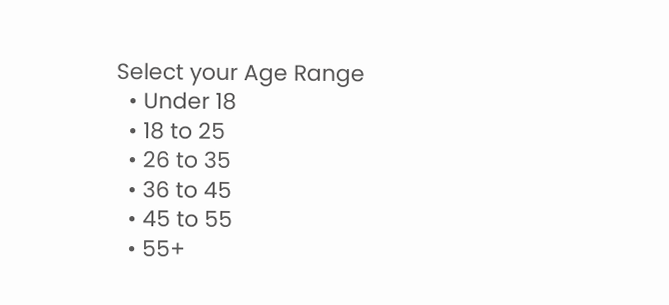Select your Age Range
  • Under 18
  • 18 to 25
  • 26 to 35
  • 36 to 45
  • 45 to 55
  • 55+